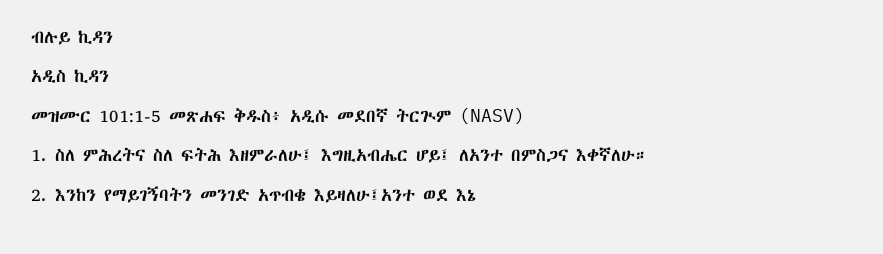ብሉይ ኪዳን

አዲስ ኪዳን

መዝሙር 101:1-5 መጽሐፍ ቅዱስ፥ አዲሱ መደበኛ ትርጒም (NASV)

1. ስለ ምሕረትና ስለ ፍትሕ እዘምራለሁ፤ እግዚአብሔር ሆይ፤ ለአንተ በምስጋና እቀኛለሁ።

2. እንከን የማይገኝባትን መንገድ አጥብቄ እይዛለሁ፤አንተ ወደ እኔ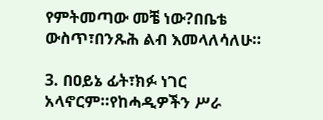የምትመጣው መቼ ነው?በቤቴ ውስጥ፣በንጹሕ ልብ እመላለሳለሁ።

3. በዐይኔ ፊት፣ክፉ ነገር አላኖርም።የከሓዲዎችን ሥራ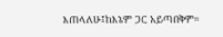እጠላለሁ፤ከእኔም ጋር አይጣበቅም።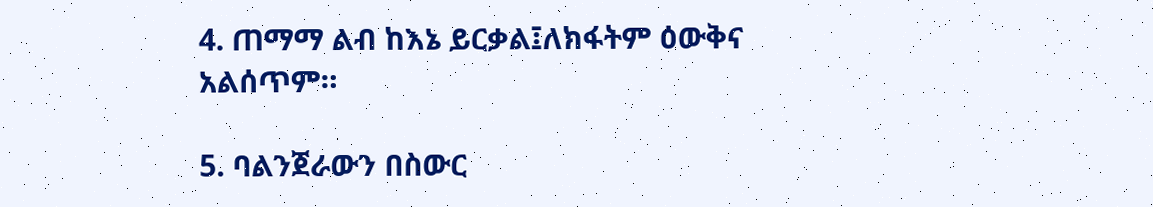4. ጠማማ ልብ ከእኔ ይርቃል፤ለክፋትም ዕውቅና አልሰጥም።

5. ባልንጀራውን በስውር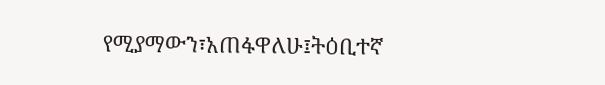የሚያማውን፣አጠፋዋለሁ፤ትዕቢተኛ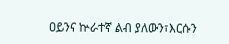ዐይንና ኵራተኛ ልብ ያለውን፣እርሱን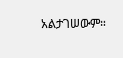አልታገሠውም።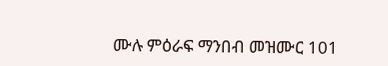ሙሉ ምዕራፍ ማንበብ መዝሙር 101